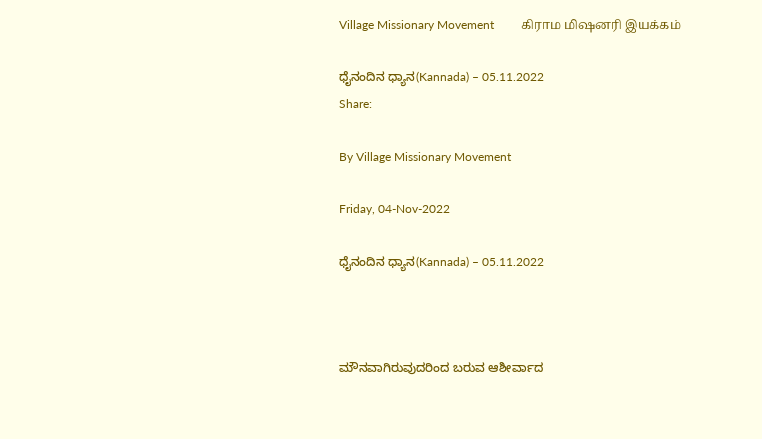Village Missionary Movement         கிராம மிஷனரி இயக்கம்

ಧೈನಂದಿನ ಧ್ಯಾನ(Kannada) – 05.11.2022
Share:

By Village Missionary Movement

Friday, 04-Nov-2022

ಧೈನಂದಿನ ಧ್ಯಾನ(Kannada) – 05.11.2022



ಮೌನವಾಗಿರುವುದರಿಂದ ಬರುವ ಆಶೀರ್ವಾದ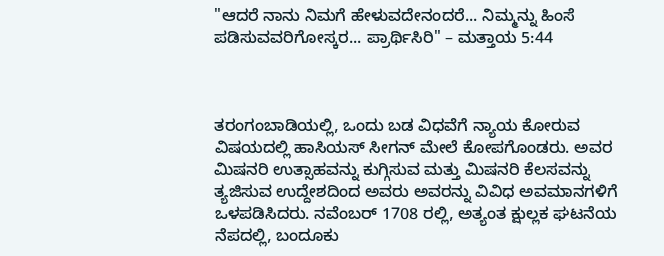"ಆದರೆ ನಾನು ನಿಮಗೆ ಹೇಳುವದೇನಂದರೆ... ನಿಮ್ಮನ್ನು ಹಿಂಸೆ ಪಡಿಸುವವರಿಗೋಸ್ಕರ... ಪ್ರಾರ್ಥಿಸಿರಿ" – ಮತ್ತಾಯ 5:44



ತರಂಗಂಬಾಡಿಯಲ್ಲಿ, ಒಂದು ಬಡ ವಿಧವೆಗೆ ನ್ಯಾಯ ಕೋರುವ ವಿಷಯದಲ್ಲಿ ಹಾಸಿಯಸ್ ಸೀಗನ್ ಮೇಲೆ ಕೋಪಗೊಂಡರು. ಅವರ ಮಿಷನರಿ ಉತ್ಸಾಹವನ್ನು ಕುಗ್ಗಿಸುವ ಮತ್ತು ಮಿಷನರಿ ಕೆಲಸವನ್ನು ತ್ಯಜಿಸುವ ಉದ್ದೇಶದಿಂದ ಅವರು ಅವರನ್ನು ವಿವಿಧ ಅವಮಾನಗಳಿಗೆ ಒಳಪಡಿಸಿದರು. ನವೆಂಬರ್ 1708 ರಲ್ಲಿ, ಅತ್ಯಂತ ಕ್ಷುಲ್ಲಕ ಘಟನೆಯ ನೆಪದಲ್ಲಿ, ಬಂದೂಕು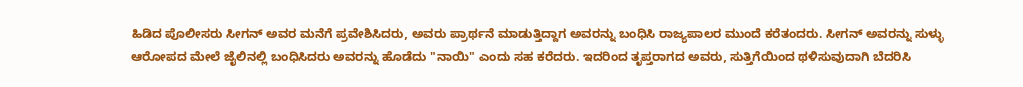ಹಿಡಿದ ಪೊಲೀಸರು ಸೀಗನ್ ಅವರ ಮನೆಗೆ ಪ್ರವೇಶಿಸಿದರು, ಅವರು ಪ್ರಾರ್ಥನೆ ಮಾಡುತ್ತಿದ್ದಾಗ ಅವರನ್ನು ಬಂಧಿಸಿ ರಾಜ್ಯಪಾಲರ ಮುಂದೆ ಕರೆತಂದರು. ಸೀಗನ್ ಅವರನ್ನು ಸುಳ್ಳು ಆರೋಪದ ಮೇಲೆ ಜೈಲಿನಲ್ಲಿ ಬಂಧಿಸಿದರು ಅವರನ್ನು ಹೊಡೆದು "ನಾಯಿ" ಎಂದು ಸಹ ಕರೆದರು. ಇದರಿಂದ ತೃಪ್ತರಾಗದ ಅವರು, ಸುತ್ತಿಗೆಯಿಂದ ಥಳಿಸುವುದಾಗಿ ಬೆದರಿಸಿ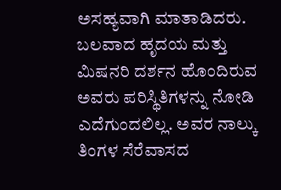ಅಸಹ್ಯವಾಗಿ ಮಾತಾಡಿದರು. ಬಲವಾದ ಹೃದಯ ಮತ್ತು ಮಿಷನರಿ ದರ್ಶನ ಹೊಂದಿರುವ ಅವರು ಪರಿಸ್ಥಿತಿಗಳನ್ನು ನೋಡಿ ಎದೆಗುಂದಲಿಲ್ಲ. ಅವರ ನಾಲ್ಕು ತಿಂಗಳ ಸೆರೆವಾಸದ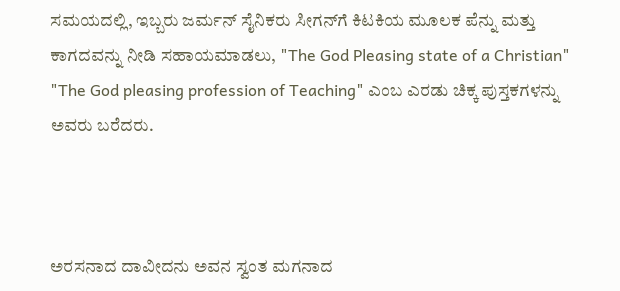ಸಮಯದಲ್ಲಿ, ಇಬ್ಬರು ಜರ್ಮನ್ ಸೈನಿಕರು ಸೀಗನ್‌ಗೆ ಕಿಟಕಿಯ ಮೂಲಕ ಪೆನ್ನು ಮತ್ತು ಕಾಗದವನ್ನು ನೀಡಿ ಸಹಾಯಮಾಡಲು, "The God Pleasing state of a Christian" "The God pleasing profession of Teaching" ಎಂಬ ಎರಡು ಚಿಕ್ಕ ಪುಸ್ತಕಗಳನ್ನು ಅವರು ಬರೆದರು.



ಅರಸನಾದ ದಾವೀದನು ಅವನ ಸ್ವಂತ ಮಗನಾದ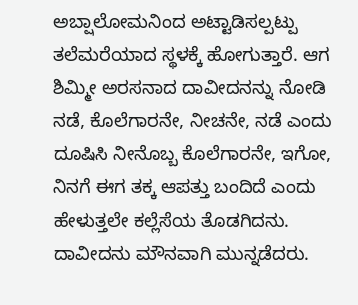ಅಬ್ಷಾಲೋಮನಿಂದ ಅಟ್ಟಾಡಿಸಲ್ಪಟ್ಪು ತಲೆಮರೆಯಾದ ಸ್ಥಳಕ್ಕೆ ಹೋಗುತ್ತಾರೆ. ಆಗ ಶಿಮ್ಮೀ ಅರಸನಾದ ದಾವೀದನನ್ನು ನೋಡಿ ನಡೆ, ಕೊಲೆಗಾರನೇ, ನೀಚನೇ, ನಡೆ ಎಂದು ದೂಷಿಸಿ ನೀನೊಬ್ಬ ಕೊಲೆಗಾರನೇ, ಇಗೋ, ನಿನಗೆ ಈಗ ತಕ್ಕ ಆಪತ್ತು ಬಂದಿದೆ ಎಂದು ಹೇಳುತ್ತಲೇ ಕಲ್ಲೆಸೆಯ ತೊಡಗಿದನು. ದಾವೀದನು ಮೌನವಾಗಿ ಮುನ್ನಡೆದರು.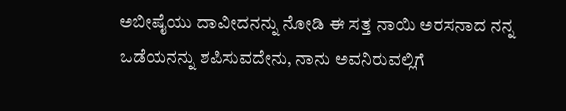ಅಬೀಷೈಯು ದಾವೀದನನ್ನು ನೋಡಿ ಈ ಸತ್ತ ನಾಯಿ ಅರಸನಾದ ನನ್ನ ಒಡೆಯನನ್ನು ಶಪಿಸುವದೇನು, ನಾನು ಅವನಿರುವಲ್ಲಿಗೆ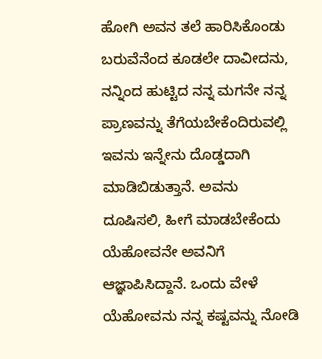ಹೋಗಿ ಅವನ ತಲೆ ಹಾರಿಸಿಕೊಂಡು ಬರುವೆನೆಂದ ಕೂಡಲೇ ದಾವೀದನು, ನನ್ನಿಂದ ಹುಟ್ಟಿದ ನನ್ನ ಮಗನೇ ನನ್ನ ಪ್ರಾಣವನ್ನು ತೆಗೆಯಬೇಕೆಂದಿರುವಲ್ಲಿ ಇವನು ಇನ್ನೇನು ದೊಡ್ಡದಾಗಿ ಮಾಡಿಬಿಡುತ್ತಾನೆ. ಅವನು ದೂಷಿಸಲಿ, ಹೀಗೆ ಮಾಡಬೇಕೆಂದು ಯೆಹೋವನೇ ಅವನಿಗೆ ಆಜ್ಞಾಪಿಸಿದ್ದಾನೆ. ಒಂದು ವೇಳೆ ಯೆಹೋವನು ನನ್ನ ಕಷ್ಟವನ್ನು ನೋಡಿ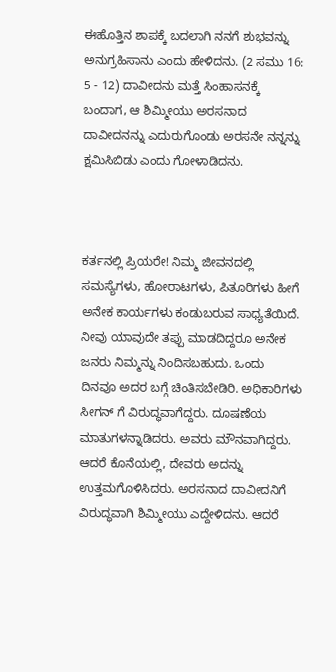ಈಹೊತ್ತಿನ ಶಾಪಕ್ಕೆ ಬದಲಾಗಿ ನನಗೆ ಶುಭವನ್ನು ಅನುಗ್ರಹಿಸಾನು ಎಂದು ಹೇಳಿದನು. (2 ಸಮು 16: 5 - 12) ದಾವೀದನು ಮತ್ತೆ ಸಿಂಹಾಸನಕ್ಕೆ ಬಂದಾಗ, ಆ ಶಿಮ್ಮೀಯು ಅರಸನಾದ ದಾವೀದನನ್ನು ಎದುರುಗೊಂಡು ಅರಸನೇ ನನ್ನನ್ನು ಕ್ಷಮಿಸಿಬಿಡು ಎಂದು ಗೋಳಾಡಿದನು.



ಕರ್ತನಲ್ಲಿ ಪ್ರಿಯರೇ! ನಿಮ್ಮ ಜೀವನದಲ್ಲಿ ಸಮಸ್ಯೆಗಳು, ಹೋರಾಟಗಳು, ಪಿತೂರಿಗಳು ಹೀಗೆ ಅನೇಕ ಕಾರ್ಯಗಳು ಕಂಡುಬರುವ ಸಾಧ್ಯತೆಯಿದೆ. ನೀವು ಯಾವುದೇ ತಪ್ಪು ಮಾಡದಿದ್ದರೂ ಅನೇಕ ಜನರು ನಿಮ್ಮನ್ನು ನಿಂದಿಸಬಹುದು. ಒಂದು ದಿನವೂ ಅದರ ಬಗ್ಗೆ ಚಿಂತಿಸಬೇಡಿರಿ. ಅಧಿಕಾರಿಗಳು ಸೀಗನ್ ಗೆ ವಿರುದ್ಧವಾಗೆದ್ದರು. ದೂಷಣೆಯ ಮಾತುಗಳನ್ನಾಡಿದರು. ಅವರು ಮೌನವಾಗಿದ್ದರು. ಆದರೆ ಕೊನೆಯಲ್ಲಿ, ದೇವರು ಅದನ್ನು ಉತ್ತಮಗೊಳಿಸಿದರು. ಅರಸನಾದ ದಾವೀದನಿಗೆ ವಿರುದ್ಧವಾಗಿ ಶಿಮ್ಮೀಯು ಎದ್ದೇಳಿದನು. ಆದರೆ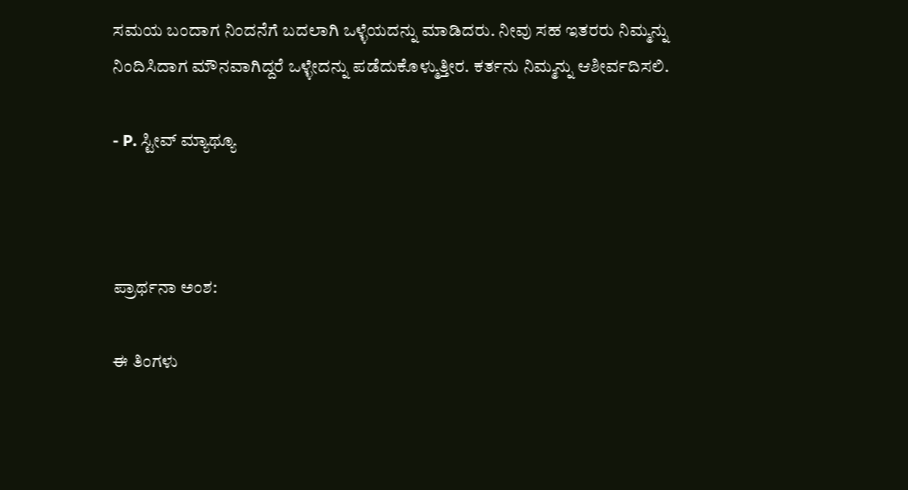ಸಮಯ ಬಂದಾಗ ನಿಂದನೆಗೆ ಬದಲಾಗಿ ಒಳ್ಳೆಯದನ್ನು ಮಾಡಿದರು. ನೀವು ಸಹ ಇತರರು ನಿಮ್ಮನ್ನು ನಿಂದಿಸಿದಾಗ ಮೌನವಾಗಿದ್ದರೆ ಒಳ್ಳೇದನ್ನು ಪಡೆದುಕೊಳ್ಮುತ್ತೀರ. ಕರ್ತನು ನಿಮ್ಮನ್ನು ಆಶೀರ್ವದಿಸಲಿ.

- P. ಸ್ಟೀವ್ ಮ್ಯಾಥ್ಯೂ



ಪ್ರಾರ್ಥನಾ ಅಂಶ:

ಈ ತಿಂಗಳು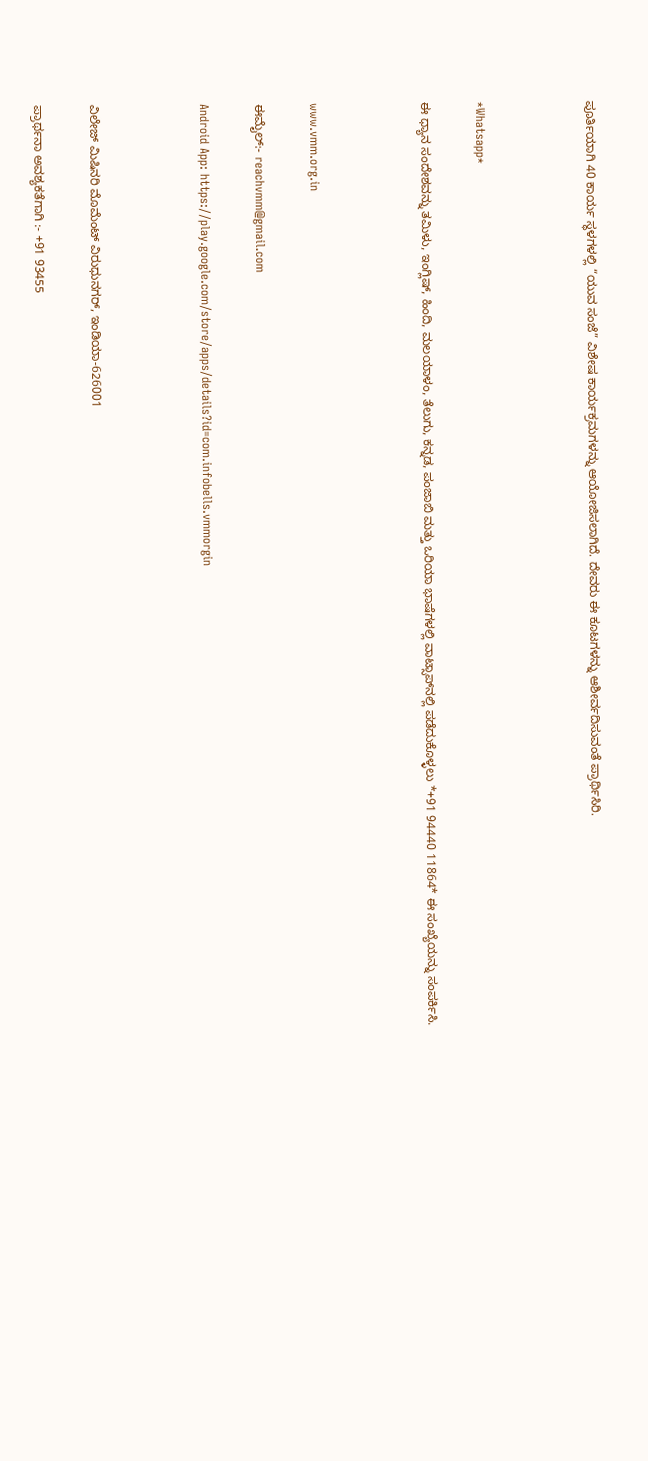ಪೂರ್ತಿಯಾಗಿ 40 ಕಾರ್ಯ ಸ್ಥಳಗಳಲ್ಲಿ “ಯುವ ಸಂಜೆ” ವಿಶೇಷ ಕಾರ್ಯಕ್ರಮಗಳನ್ನು ಆಯೋಜಿಸಲಾಗಿದೆ. ದೇವರು ಈ ಕೂಟಗಳನ್ನು ಆಶೀರ್ವದಿಸುವಂತೆ ಪ್ರಾರ್ಥಿಸಿರಿ.



*Whatsapp*

ಈ ಧ್ಯಾನ ಸಂದೇಶವನ್ನು ತಮಿಳು, ಇಂಗ್ಲಿಷ್, ಹಿಂದಿ, ಮಲಯಾಳಂ, ತೆಲುಗು, ಕನ್ನಡ, ಪಂಜಾಬಿ ಮತ್ತು ಒರಿಯಾ ಭಾಷೆಗಳಲ್ಲಿ ವಾಟ್ಸಾಪ್‌ನಲ್ಲಿ ಪಡೆದುಕೊಳ್ಳಲು *+91 94440 11864* ಈ ಸಂಖ್ಯೆಯನ್ನು ಸಂಪರ್ಕಿಸಿ.



www.vmm.org.in

ಈಮೈಲ್:- reachvmm@gmail.com

Android App: https://play.google.com/store/apps/details?id=com.infobells.vmmorgin



ವಿಲೇಜ್ ಮಿಷಿನರಿ ಮೊಮೆಂಟ್ ವಿರುಧುನಗರ್, ಇಂಡಿಯಾ-626001

ಪ್ರಾರ್ಥನಾ ಅವಶ್ಯಕತೆಗಾಗಿ :- +91 93455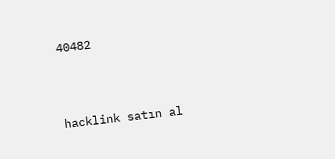40482



hacklink satın al